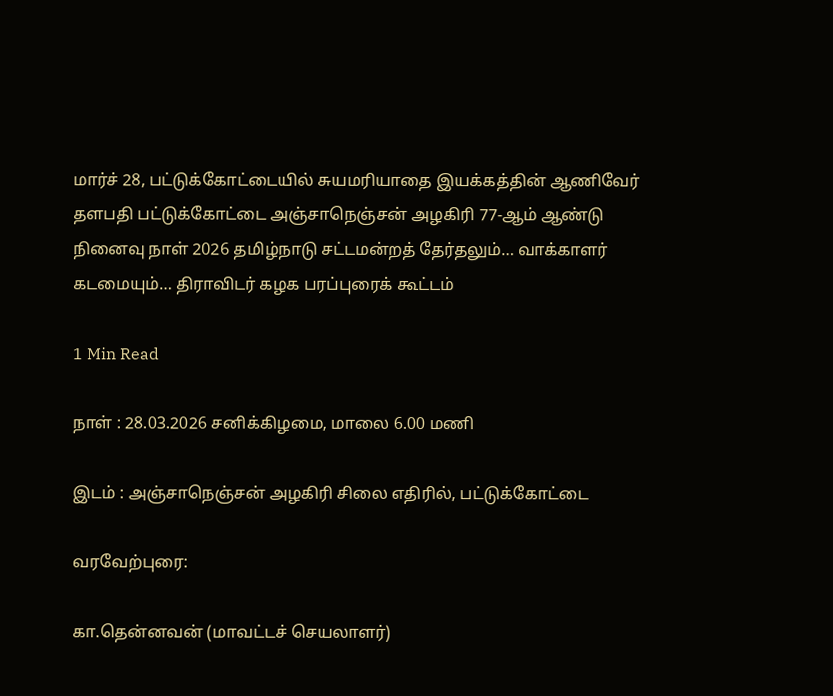மார்ச் 28, பட்டுக்கோட்டையில் சுயமரியாதை இயக்கத்தின் ஆணிவேர் தளபதி பட்டுக்கோட்டை அஞ்சாநெஞ்சன் அழகிரி 77-ஆம் ஆண்டு நினைவு நாள் 2026 தமிழ்நாடு சட்டமன்றத் தேர்தலும்… வாக்காளர் கடமையும்… திராவிடர் கழக பரப்புரைக் கூட்டம்

1 Min Read

நாள் : 28.03.2026 சனிக்கிழமை, மாலை 6.00 மணி

இடம் : அஞ்சாநெஞ்சன் அழகிரி சிலை எதிரில், பட்டுக்கோட்டை

வரவேற்புரை:

கா.தென்னவன் (மாவட்டச் செயலாளர்)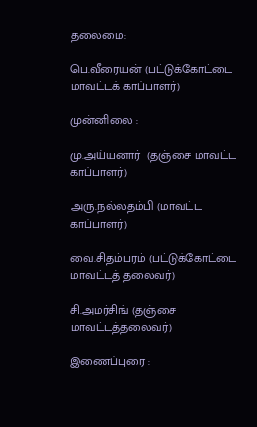தலைமை:

பெ.வீரையன் (பட்டுக்கோட்டை மாவட்டக் காப்பாளர்)

முன்னிலை :

மு.அய்யனார்  (தஞ்சை மாவட்ட காப்பாளர்)

அரு.நல்லதம்பி (மாவட்ட காப்பாளர்)

வை.சிதம்பரம் (பட்டுக்கோட்டை மாவட்டத் தலைவர்)

சி.அமர்சிங் (தஞ்சை மாவட்டத்தலைவர்)

இணைப்புரை :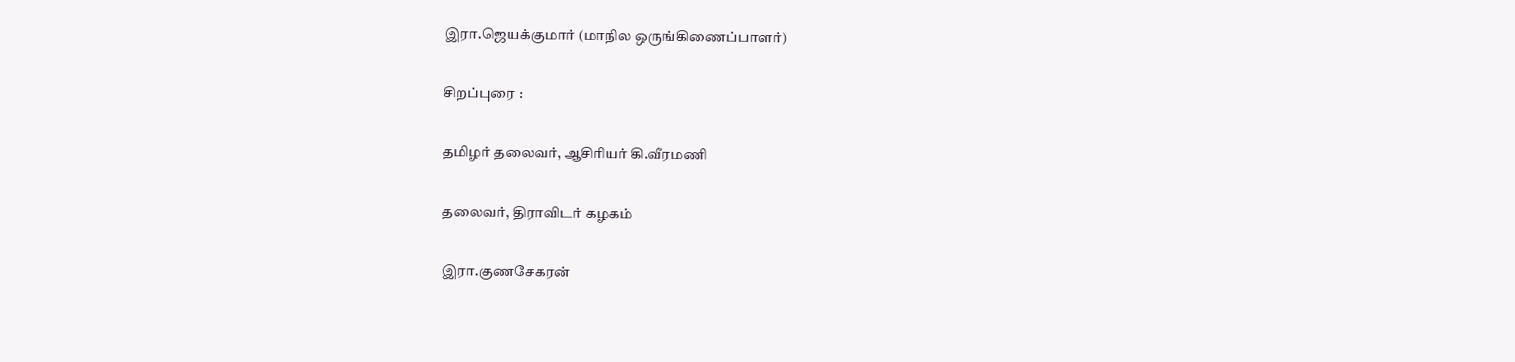இரா.ஜெயக்குமார் (மாநில ஒருங்கிணைப்பாளர்)

சிறப்புரை :

தமிழர் தலைவர், ஆசிரியர் கி.வீரமணி

தலைவர், திராவிடர் கழகம்

இரா.குணசேகரன்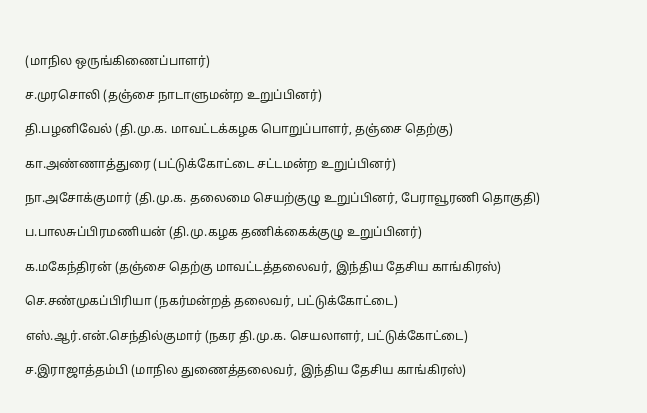(மாநில ஒருங்கிணைப்பாளர்)

ச.முரசொலி (தஞ்சை நாடாளுமன்ற உறுப்பினர்)

தி.பழனிவேல் (தி.மு.க. மாவட்டக்கழக பொறுப்பாளர், தஞ்சை தெற்கு)

கா.அண்ணாத்துரை (பட்டுக்கோட்டை சட்டமன்ற உறுப்பினர்)

நா.அசோக்குமார் (தி.மு.க. தலைமை செயற்குழு உறுப்பினர், பேராவூரணி தொகுதி)

ப.பாலசுப்பிரமணியன் (தி.மு.கழக தணிக்கைக்குழு உறுப்பினர்)

க.மகேந்திரன் (தஞ்சை தெற்கு மாவட்டத்தலைவர், இந்திய தேசிய காங்கிரஸ்)

செ.சண்முகப்பிரியா (நகர்மன்றத் தலைவர், பட்டுக்கோட்டை)

எஸ்.ஆர்.என்.செந்தில்குமார் (நகர தி.மு.க. செயலாளர், பட்டுக்கோட்டை)

ச.இராஜாத்தம்பி (மாநில துணைத்தலைவர், இந்திய தேசிய காங்கிரஸ்)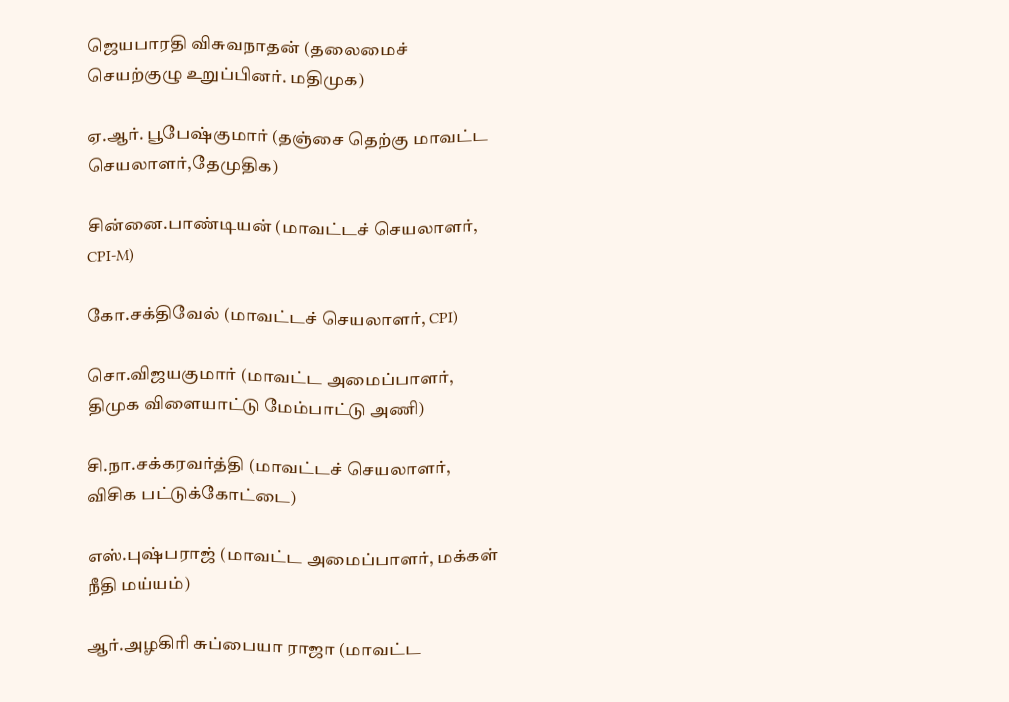ஜெயபாரதி விசுவநாதன் (தலைமைச் செயற்குழு உறுப்பினர். மதிமுக)

ஏ.ஆர். பூபேஷ்குமார் (தஞ்சை தெற்கு மாவட்ட செயலாளர்,தேமுதிக)

சின்னை.பாண்டியன் (மாவட்டச் செயலாளர், CPI-M)

கோ.சக்திவேல் (மாவட்டச் செயலாளர், CPI)

சொ.விஜயகுமார் (மாவட்ட அமைப்பாளர், திமுக விளையாட்டு மேம்பாட்டு அணி)

சி.நா.சக்கரவர்த்தி (மாவட்டச் செயலாளர், விசிக பட்டுக்கோட்டை)

எஸ்.புஷ்பராஜ் (மாவட்ட அமைப்பாளர், மக்கள் நீதி மய்யம்)

ஆர்.அழகிரி சுப்பையா ராஜா (மாவட்ட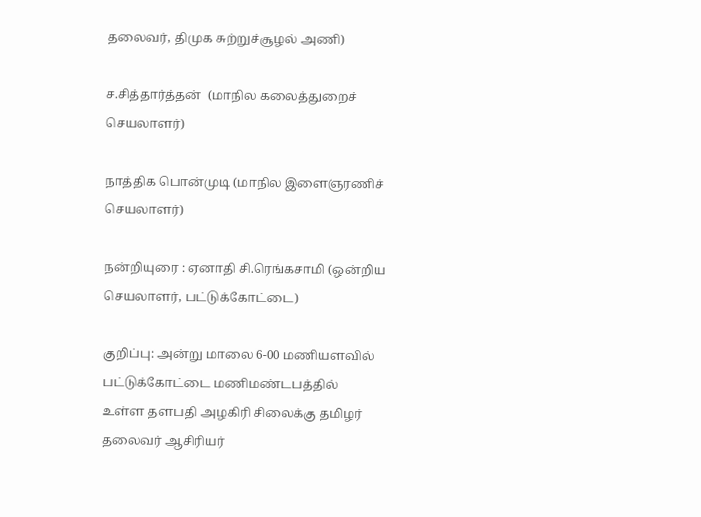தலைவர், திமுக சுற்றுச்சூழல் அணி)

ச.சித்தார்த்தன்  (மாநில கலைத்துறைச் செயலாளர்)

நாத்திக பொன்முடி (மாநில இளைஞரணிச் செயலாளர்)

நன்றியுரை : ஏனாதி சி.ரெங்கசாமி (ஒன்றிய செயலாளர், பட்டுக்கோட்டை)

குறிப்பு: அன்று மாலை 6-00 மணியளவில் பட்டுக்கோட்டை மணிமண்டபத்தில்
உள்ள தளபதி அழகிரி சிலைக்கு தமிழர் தலைவர் ஆசிரியர்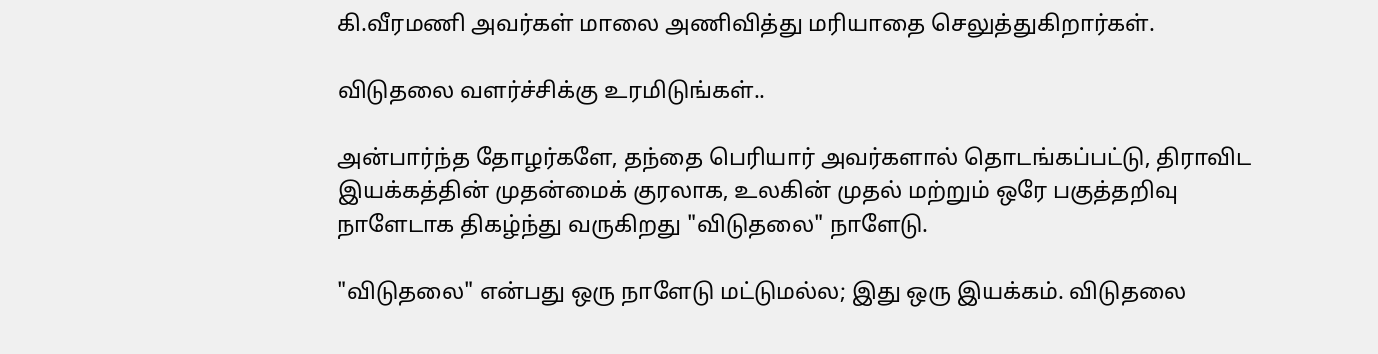கி.வீரமணி அவர்கள் மாலை அணிவித்து மரியாதை செலுத்துகிறார்கள்.

விடுதலை வளர்ச்சிக்கு உரமிடுங்கள்..

அன்பார்ந்த தோழர்களே, தந்தை பெரியார் அவர்களால் தொடங்கப்பட்டு, திராவிட இயக்கத்தின் முதன்மைக் குரலாக, உலகின் முதல் மற்றும் ஒரே பகுத்தறிவு நாளேடாக திகழ்ந்து வருகிறது "விடுதலை" நாளேடு.

"விடுதலை" என்பது ஒரு நாளேடு மட்டுமல்ல; இது ஒரு இயக்கம். விடுதலை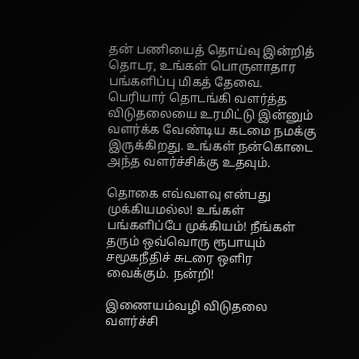தன் பணியைத் தொய்வு இன்றித் தொடர, உங்கள் பொருளாதார பங்களிப்பு மிகத் தேவை. பெரியார் தொடங்கி வளர்த்த விடுதலையை உரமிட்டு இன்னும் வளர்க்க வேண்டிய கடமை நமக்கு இருக்கிறது. உங்கள் நன்கொடை அந்த வளர்ச்சிக்கு உதவும்.

தொகை எவ்வளவு என்பது முக்கியமல்ல! உங்கள் பங்களிப்பே முக்கியம்! நீங்கள் தரும் ஒவ்வொரு ரூபாயும் சமூகநீதிச் சுடரை ஒளிர வைக்கும். நன்றி!

இணையம்வழி விடுதலை வளர்ச்சி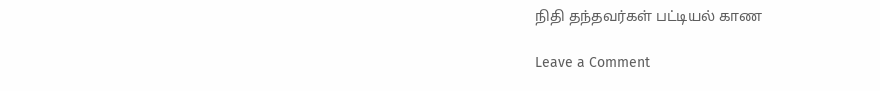நிதி தந்தவர்கள் பட்டியல் காண

Leave a Comment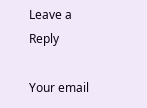Leave a Reply

Your email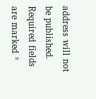address will not be published. Required fields are marked *